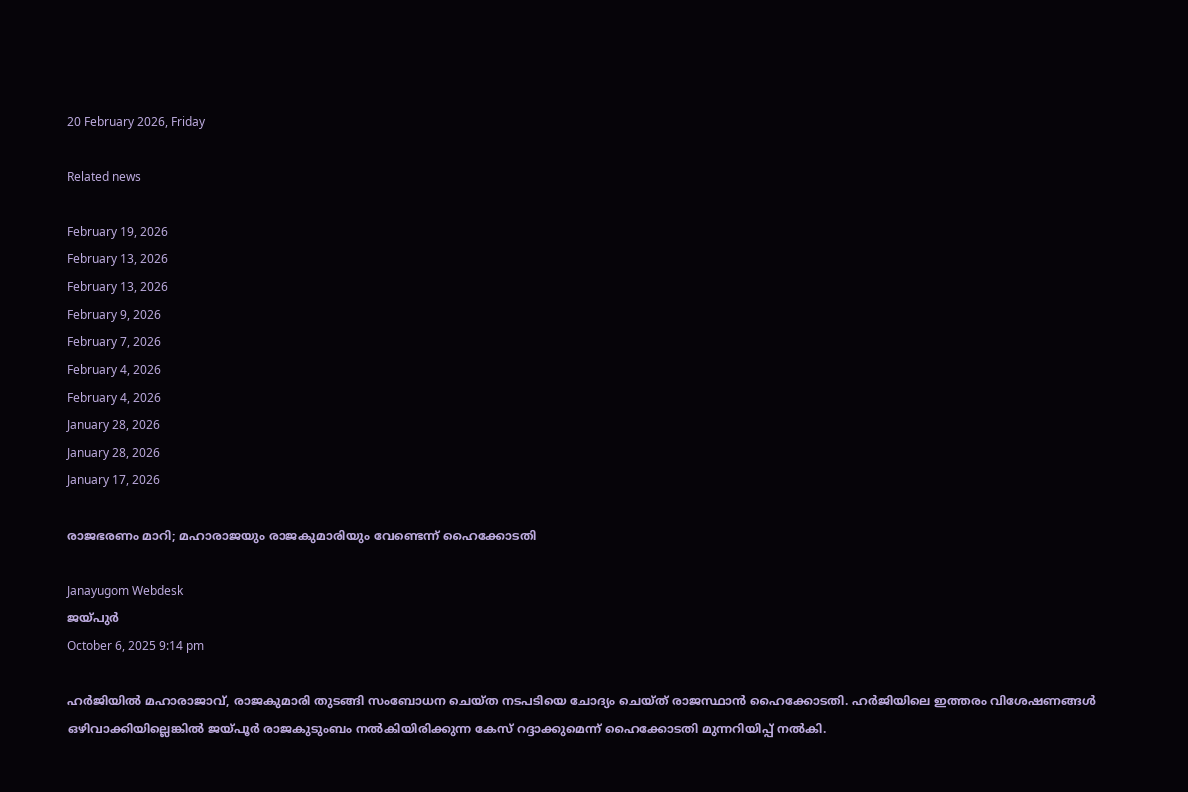20 February 2026, Friday

Related news

February 19, 2026
February 13, 2026
February 13, 2026
February 9, 2026
February 7, 2026
February 4, 2026
February 4, 2026
January 28, 2026
January 28, 2026
January 17, 2026

രാജഭരണം മാറി; മഹാരാജയും രാജകുമാരിയും വേണ്ടെന്ന് ഹൈക്കോടതി

Janayugom Webdesk
ജയ്പുര്‍
October 6, 2025 9:14 pm

ഹര്‍ജിയില്‍ മഹാരാജാവ്, രാജകുമാരി തുടങ്ങി സംബോധന ചെയ്ത നടപടിയെ ചോദ്യം ചെയ്ത് രാജസ്ഥാൻ ഹൈക്കോടതി. ഹര്‍ജിയിലെ ഇത്തരം വിശേഷണങ്ങള്‍ ഒഴിവാക്കിയില്ലെങ്കില്‍ ജയ്പൂര്‍ രാജകുടുംബം നല്‍കിയിരിക്കുന്ന കേസ് റദ്ദാക്കുമെന്ന് ഹൈക്കോടതി മുന്നറിയിപ്പ് നല്‍കി.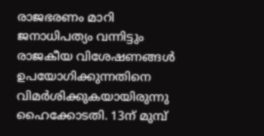രാജഭരണം മാറി ജനാധിപത്യം വന്നിട്ടും രാജകീയ വിശേഷണങ്ങള്‍ ഉപയോഗിക്കുന്നതിനെ വിമര്‍ശിക്കുകയായിരുന്നു ഹൈക്കോടതി. 13ന് മുമ്പ്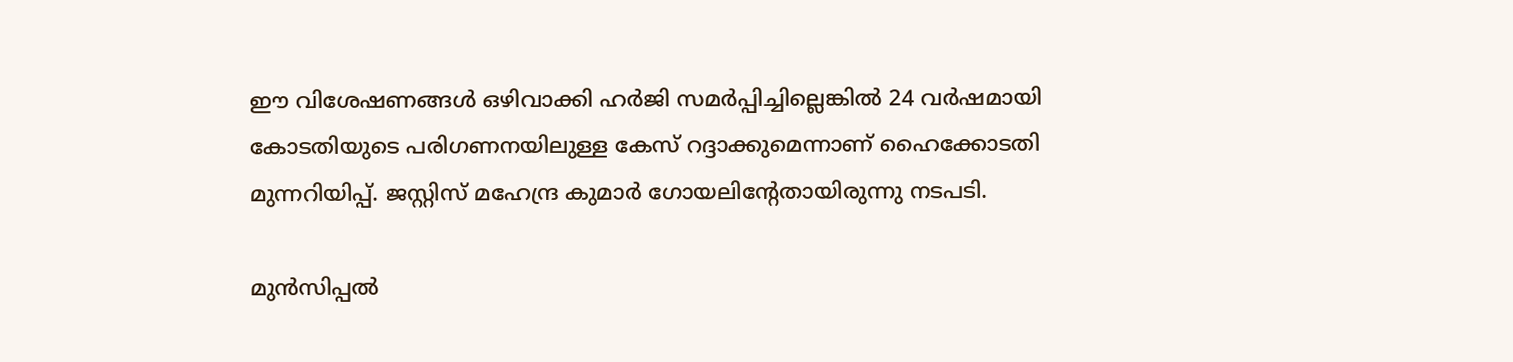ഈ വിശേഷണങ്ങള്‍ ഒഴിവാക്കി ഹര്‍ജി സമര്‍പ്പിച്ചില്ലെങ്കില്‍ 24 വര്‍ഷമായി കോടതിയുടെ പരിഗണനയിലുള്ള കേസ് റദ്ദാക്കുമെന്നാണ് ഹൈക്കോടതി മുന്നറിയിപ്പ്. ജസ്റ്റിസ് മഹേന്ദ്ര കുമാര്‍ ഗോയലിന്റേതായിരുന്നു നടപടി.

മുന്‍സിപ്പല്‍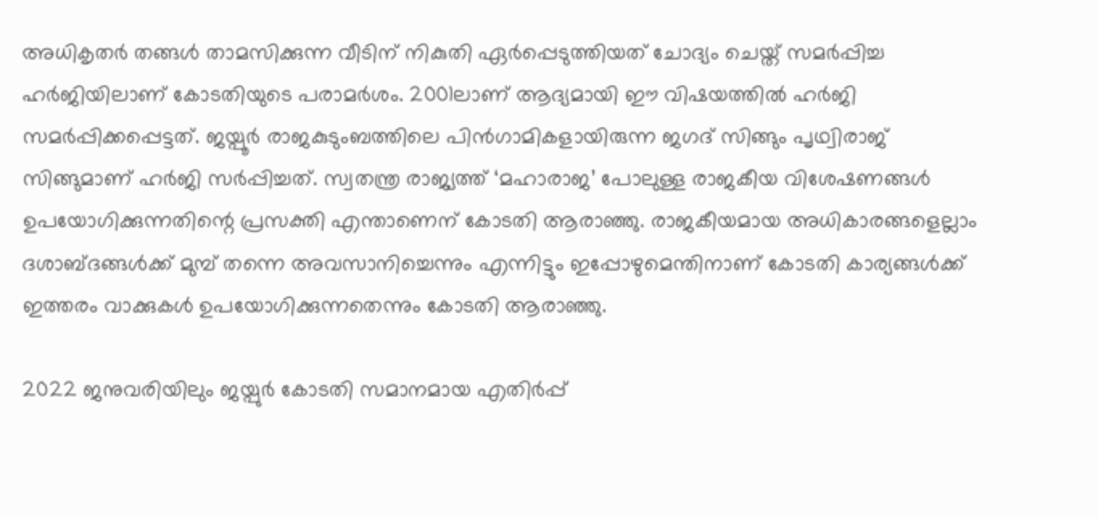അധികൃതര്‍ തങ്ങള്‍ താമസിക്കുന്ന വീടിന് നികുതി ഏര്‍പ്പെടുത്തിയത് ചോദ്യം ചെയ്ത് സമര്‍പ്പിച്ച ഹര്‍ജിയിലാണ് കോടതിയുടെ പരാമര്‍ശം. 2001ലാണ് ആദ്യമായി ഈ വിഷയത്തില്‍ ഹര്‍ജി സമര്‍പ്പിക്കപ്പെട്ടത്. ജയ്പൂര്‍ രാജകുടുംബത്തിലെ പിന്‍ഗാമികളായിരുന്ന ജഗദ് സിങ്ങും പൃഥ്വിരാജ് സിങ്ങുമാണ് ഹര്‍ജി സര്‍പ്പിച്ചത്. സ്വതന്ത്ര രാജ്യത്ത് ‘മഹാരാജ’ പോലുള്ള രാജകീയ വിശേഷണങ്ങള്‍ ഉപയോഗിക്കുന്നതിന്റെ പ്രസക്തി എന്താണെന് കോടതി ആരാഞ്ഞു. രാജകീയമായ അധികാരങ്ങളെല്ലാം ദശാബ്ദങ്ങള്‍ക്ക് മുമ്പ് തന്നെ അവസാനിച്ചെന്നും എന്നിട്ടും ഇപ്പോഴുമെന്തിനാണ് കോടതി കാര്യങ്ങള്‍ക്ക് ഇത്തരം വാക്കുകള്‍ ഉപയോഗിക്കുന്നതെന്നും കോടതി ആരാഞ്ഞു.

2022 ജനുവരിയിലും ജയ്പുര്‍ കോടതി സമാനമായ എതിര്‍പ്പ്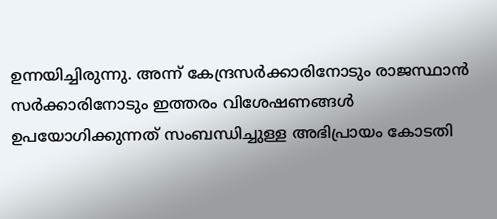ഉന്നയിച്ചിരുന്നു. അന്ന് കേന്ദ്രസര്‍ക്കാരിനോടും രാജസ്ഥാന്‍ സര്‍ക്കാരിനോടും ഇത്തരം വിശേഷണങ്ങള്‍ ഉപയോഗിക്കുന്നത് സംബന്ധിച്ചുള്ള അഭിപ്രായം കോടതി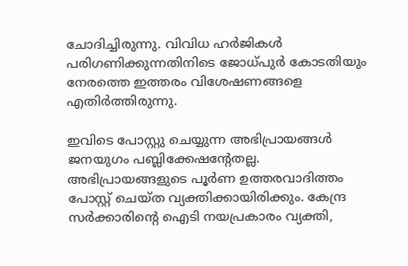ചോദിച്ചിരുന്നു. വിവിധ ഹര്‍ജികള്‍ പരിഗണിക്കുന്നതിനിടെ ജോധ്പുര്‍ കോടതിയും നേരത്തെ ഇത്തരം വിശേഷണങ്ങളെ എതിര്‍ത്തിരുന്നു.

ഇവിടെ പോസ്റ്റു ചെയ്യുന്ന അഭിപ്രായങ്ങള്‍ ജനയുഗം പബ്ലിക്കേഷന്റേതല്ല. അഭിപ്രായങ്ങളുടെ പൂര്‍ണ ഉത്തരവാദിത്തം പോസ്റ്റ് ചെയ്ത വ്യക്തിക്കായിരിക്കും. കേന്ദ്ര സര്‍ക്കാരിന്റെ ഐടി നയപ്രകാരം വ്യക്തി,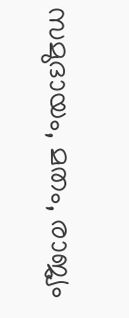സമുദായം, മതം, രാജ്യം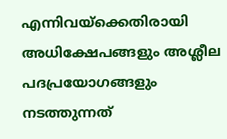എന്നിവയ്‌ക്കെതിരായി അധിക്ഷേപങ്ങളും അശ്ലീല പദപ്രയോഗങ്ങളും നടത്തുന്നത്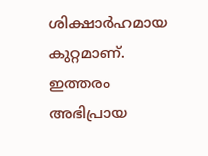ശിക്ഷാര്‍ഹമായ കുറ്റമാണ്. ഇത്തരം അഭിപ്രായ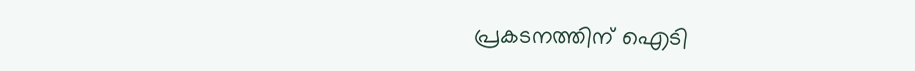പ്രകടനത്തിന് ഐടി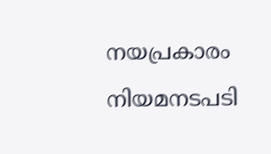നയപ്രകാരം നിയമനടപടി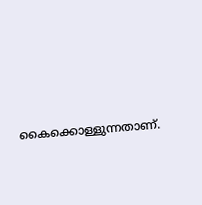കൈക്കൊള്ളുന്നതാണ്.